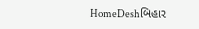HomeDeshબિહાર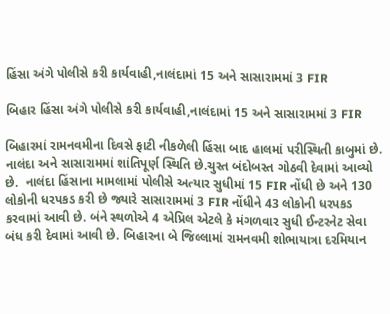હિંસા અંગે પોલીસે કરી કાર્યવાહી,નાલંદામાં 15 અને સાસારામમાં 3 FIR

બિહાર હિંસા અંગે પોલીસે કરી કાર્યવાહી,નાલંદામાં 15 અને સાસારામમાં 3 FIR

બિહારમાં રામનવમીના દિવસે ફાટી નીકળેલી હિંસા બાદ હાલમાં પરીસ્થિતી કાબુમાં છે.  નાલંદા અને સાસારામમાં શાંતિપૂર્ણ સ્થિતિ છે.ચુસ્ત બંદોબસ્ત ગોઠવી દેવામાં આવ્યો છે.  નાલંદા હિંસાના મામલામાં પોલીસે અત્યાર સુધીમાં 15 FIR નોંધી છે અને 130 લોકોની ધરપકડ કરી છે જ્યારે સાસારામમાં 3 FIR નોંધીને 43 લોકોની ધરપકડ કરવામાં આવી છે. બંને સ્થળોએ 4 એપ્રિલ એટલે કે મંગળવાર સુધી ઈન્ટરનેટ સેવા બંધ કરી દેવામાં આવી છે. બિહારના બે જિલ્લામાં રામનવમી શોભાયાત્રા દરમિયાન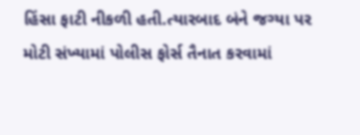હિંસા ફાટી નીકળી હતી.ત્યારબાદ બંને જગ્યા પર મોટી સંખ્યામાં પોલીસ ફોર્સ તૈનાત કરવામાં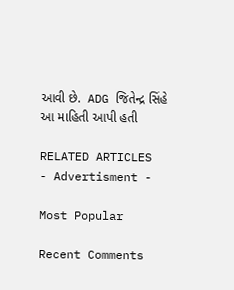આવી છે.  ADG જિતેન્દ્ર સિંહે આ માહિતી આપી હતી

RELATED ARTICLES
- Advertisment -

Most Popular

Recent Comments